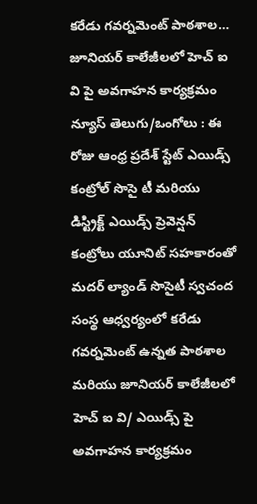కరేడు గవర్నమెంట్ పాఠశాల… జూనియర్ కాలేజీలలో హెచ్ ఐ వి పై అవగాహన కార్యక్రమం
న్యూస్ తెలుగు/ఒంగోలు : ఈ రోజు ఆంధ్ర ప్రదేశ్ స్టేట్ ఎయిడ్స్ కంట్రోల్ సొసై టీ మరియు డిస్ట్రిక్ట్ ఎయిడ్స్ ప్రెవెన్షన్ కంట్రోలు యూనిట్ సహకారంతో మదర్ ల్యాండ్ సొసైటీ స్వచంద సంస్థ ఆధ్వర్యంలో కరేడు గవర్నమెంట్ ఉన్నత పాఠశాల మరియు జూనియర్ కాలేజీలలో హెచ్ ఐ వి/ ఎయిడ్స్ పై అవగాహన కార్యక్రమం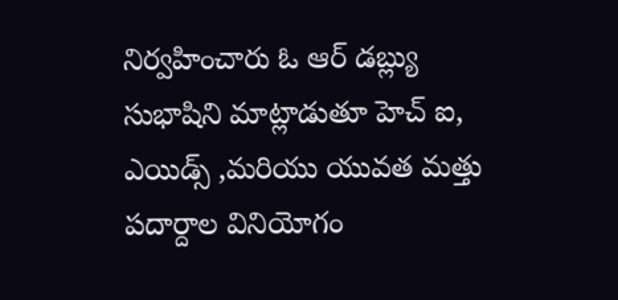నిర్వహించారు ఓ ఆర్ డబ్ల్యు సుభాషిని మాట్లాడుతూ హెచ్ ఐ, ఎయిడ్స్ ,మరియు యువత మత్తు పదార్దాల వినియోగం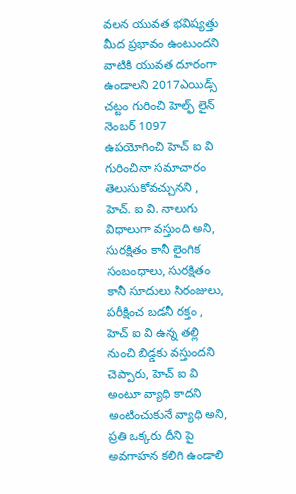వలన యువత భవిష్యత్తు మీద ప్రభావం ఉంటుందని వాటికి యువత దూరంగా ఉండాలని 2017ఎయిడ్స్ చట్టం గురించి హెల్ఫ్ లైన్ నెంబర్ 1097 ఉపయోగించి హెచ్ ఐ వి గురించినా సమాచారం తెలుసుకోవచ్చునని , హెచ్. ఐ వి. నాలుగు విధాలుగా వస్తుంది అని, సురక్షితం కానీ లైంగిక సంబంధాలు, సురక్షితం కానీ సూదులు సిరంజులు, పరీక్షించ బడనీ రక్తం , హెచ్ ఐ వి ఉన్న తల్లి నుంచి బిడ్డకు వస్తుందని చెప్పారు, హెచ్ ఐ వి అంటూ వ్యాధి కాదని అంటించుకునే వ్యాధి అని, ప్రతి ఒక్కరు దీని పై అవగాహన కలిగి ఉండాలి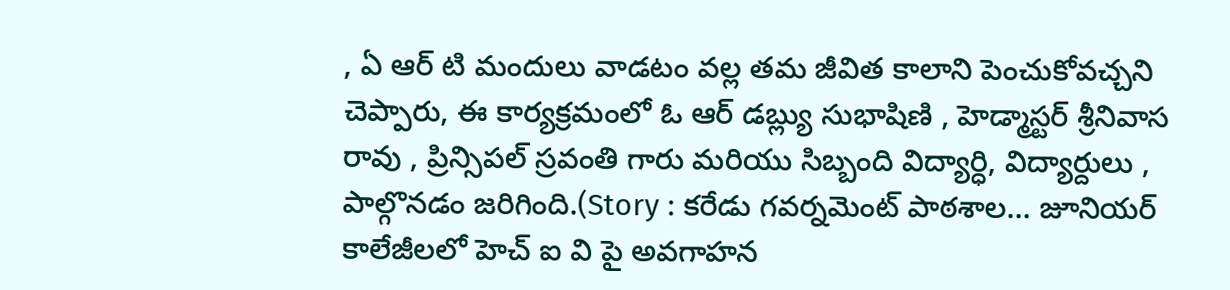, ఏ ఆర్ టి మందులు వాడటం వల్ల తమ జీవిత కాలాని పెంచుకోవచ్చని చెప్పారు, ఈ కార్యక్రమంలో ఓ ఆర్ డబ్ల్యు సుభాషిణి , హెడ్మాస్టర్ శ్రీనివాస రావు , ప్రిన్సిపల్ స్రవంతి గారు మరియు సిబ్బంది విద్యార్ధి, విద్యార్దులు , పాల్గొనడం జరిగింది.(Story : కరేడు గవర్నమెంట్ పాఠశాల… జూనియర్ కాలేజీలలో హెచ్ ఐ వి పై అవగాహన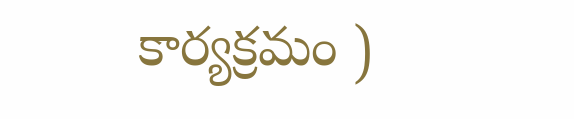కార్యక్రమం )